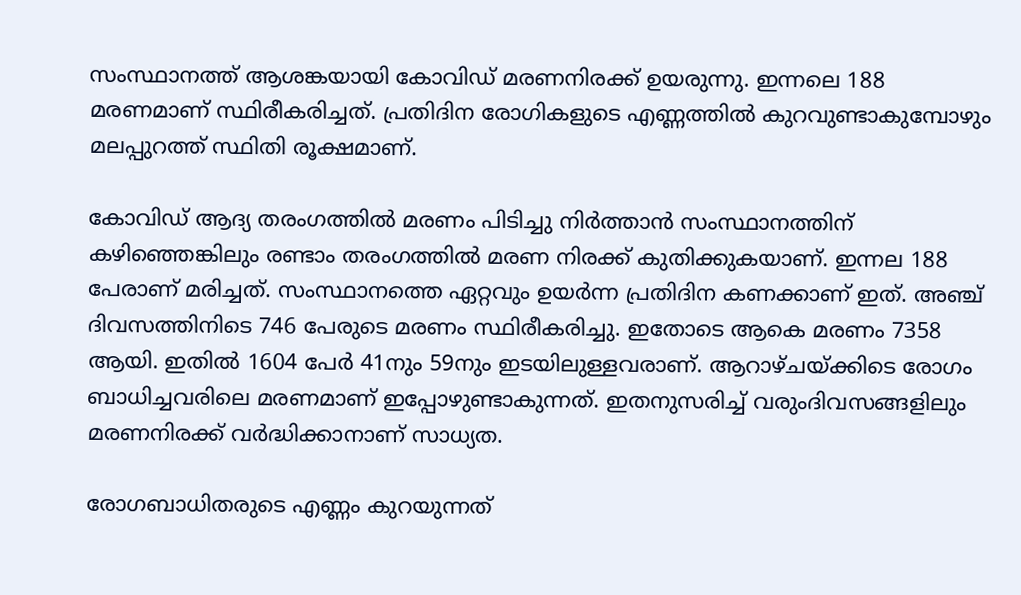സംസ്ഥാനത്ത് ആശങ്കയായി കോവിഡ് മരണനിരക്ക് ഉയരുന്നു. ഇന്നലെ 188 മരണമാണ് സ്ഥിരീകരിച്ചത്. പ്രതിദിന രോഗികളുടെ എണ്ണത്തില്‍ കുറവുണ്ടാകുമ്പോഴും മലപ്പുറത്ത് സ്ഥിതി രൂക്ഷമാണ്.

കോവിഡ് ആദ്യ തരംഗത്തില്‍ മരണം പിടിച്ചു നിര്‍ത്താന്‍ സംസ്ഥാനത്തിന് കഴിഞ്ഞെങ്കിലും രണ്ടാം തരംഗത്തില്‍ മരണ നിരക്ക് കുതിക്കുകയാണ്. ഇന്നല 188 പേരാണ് മരിച്ചത്. സംസ്ഥാനത്തെ ഏറ്റവും ഉയര്‍ന്ന പ്രതിദിന കണക്കാണ് ഇത്. അഞ്ച് ദിവസത്തിനിടെ 746 പേരുടെ മരണം സ്ഥിരീകരിച്ചു. ഇതോടെ ആകെ മരണം 7358 ആയി. ഇതില്‍ 1604 പേര്‍ 41നും 59നും ഇടയിലുള്ളവരാണ്. ആറാഴ്ചയ്ക്കിടെ രോഗം ബാധിച്ചവരിലെ മരണമാണ് ഇപ്പോഴുണ്ടാകുന്നത്. ഇതനുസരിച്ച്‌ വരുംദിവസങ്ങളിലും മരണനിരക്ക് വര്‍ദ്ധിക്കാനാണ് സാധ്യത.

രോഗബാധിതരുടെ എണ്ണം കുറയുന്നത്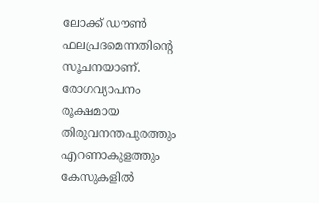ലോക്ക് ഡൗണ്‍ ഫലപ്രദമെന്നതിന്‍റെ സൂചനയാണ്. രോഗവ്യാപനം രൂക്ഷമായ തിരുവനന്തപുരത്തും എറണാകുളത്തും കേസുകളില്‍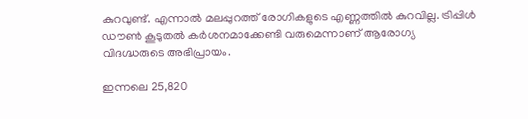കുറവുണ്ട്. എന്നാല്‍ മലപ്പുറത്ത് രോഗികളുടെ എണ്ണത്തില്‍ കുറവില്ല. ട്രിപ്പിള്‍ ഡൗണ്‍ കൂടുതല്‍ കര്‍ശനമാക്കേണ്ടി വരുമെന്നാണ് ആരോഗ്യ വിദഗ്ദ്ധരുടെ അഭിപ്രായം.

ഇന്നലെ 25,820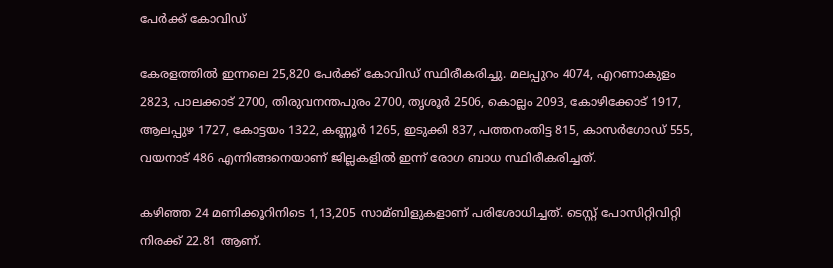പേര്‍ക്ക് കോവിഡ്

കേരളത്തില്‍ ഇന്നലെ 25,820 പേര്‍ക്ക് കോവിഡ് സ്ഥിരീകരിച്ചു. മലപ്പുറം 4074, എറണാകുളം 2823, പാലക്കാട് 2700, തിരുവനന്തപുരം 2700, തൃശൂര്‍ 2506, കൊല്ലം 2093, കോഴിക്കോട് 1917, ആലപ്പുഴ 1727, കോട്ടയം 1322, കണ്ണൂര്‍ 1265, ഇടുക്കി 837, പത്തനംതിട്ട 815, കാസര്‍ഗോഡ് 555, വയനാട് 486 എന്നിങ്ങനെയാണ് ജില്ലകളില്‍ ഇന്ന് രോഗ ബാധ സ്ഥിരീകരിച്ചത്.

കഴിഞ്ഞ 24 മണിക്കൂറിനിടെ 1,13,205 സാമ്ബിളുകളാണ് പരിശോധിച്ചത്. ടെസ്റ്റ് പോസിറ്റിവിറ്റി നിരക്ക് 22.81 ആണ്.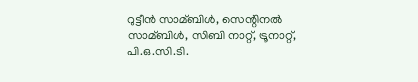റുട്ടീന്‍ സാമ്ബിള്‍, സെന്റിനല്‍ സാമ്ബിള്‍, സിബി നാറ്റ്, ട്രൂനാറ്റ്, പി.ഒ.സി.ടി.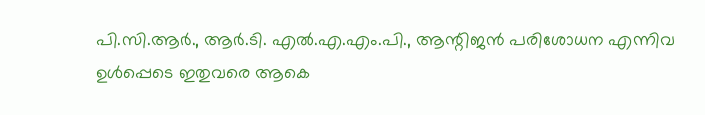പി.സി.ആര്‍., ആര്‍.ടി. എല്‍.എ.എം.പി., ആന്റിജന്‍ പരിശോധന എന്നിവ ഉള്‍പ്പെടെ ഇതുവരെ ആകെ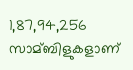1,87,94,256 സാമ്ബിളുകളാണ്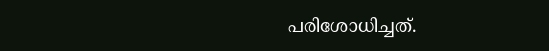പരിശോധിച്ചത്.